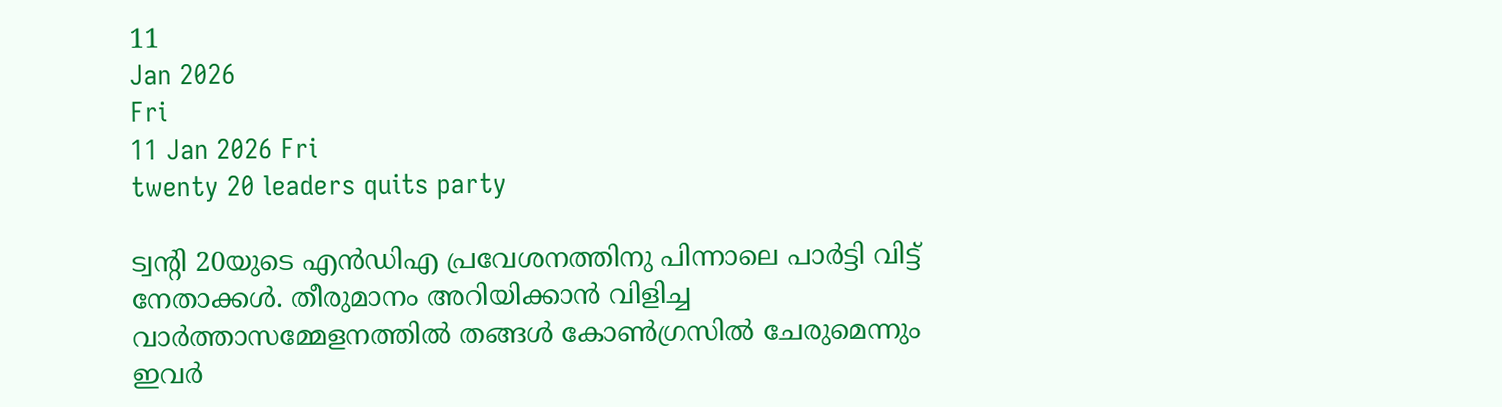11
Jan 2026
Fri
11 Jan 2026 Fri
twenty 20 leaders quits party

ട്വന്റി 20യുടെ എൻഡിഎ പ്രവേശനത്തിനു പിന്നാലെ പാർട്ടി വിട്ട് നേതാക്കൾ. തീരുമാനം അറിയിക്കാൻ വിളിച്ച വാർത്താസമ്മേളനത്തിൽ തങ്ങൾ കോൺഗ്രസിൽ ചേരുമെന്നും ഇവർ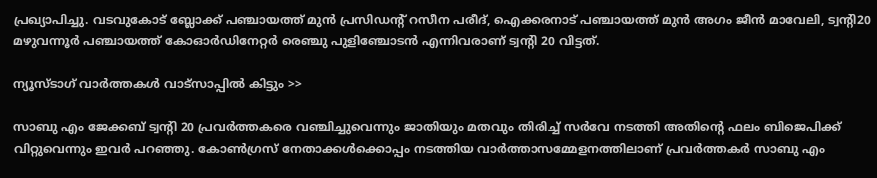പ്രഖ്യാപിച്ചു. വടവുകോട് ബ്ലോക്ക് പഞ്ചായത്ത് മുൻ പ്രസിഡന്‍റ് റസീന പരീദ്, ഐക്കരനാട് പഞ്ചായത്ത് മുൻ അഗം ജീൻ മാവേലി, ട്വന്‍റി20 മഴുവന്നൂര്‍ പഞ്ചായത്ത് കോഓര്‍ഡിനേറ്റര്‍ രെഞ്ചു പുളിഞ്ചോടൻ എന്നിവരാണ് ട്വന്റി 20 വിട്ടത്.

ന്യൂസ്ടാഗ് വാര്‍ത്തകള്‍ വാട്‌സാപ്പില്‍ കിട്ടും >>

സാബു എം ജേക്കബ് ട്വന്‍റി 20 പ്രവര്‍ത്തകരെ വഞ്ചിച്ചുവെന്നും ജാതിയും മതവും തിരിച്ച് സര്‍വേ നടത്തി അതിന്‍റെ ഫലം ബിജെപിക്ക് വിറ്റുവെന്നും ഇവർ പറഞ്ഞു. കോണ്‍ഗ്രസ് നേതാക്കള്‍ക്കൊപ്പം നടത്തിയ വാര്‍ത്താസമ്മേളനത്തിലാണ് പ്രവര്‍ത്തകര്‍ സാബു എം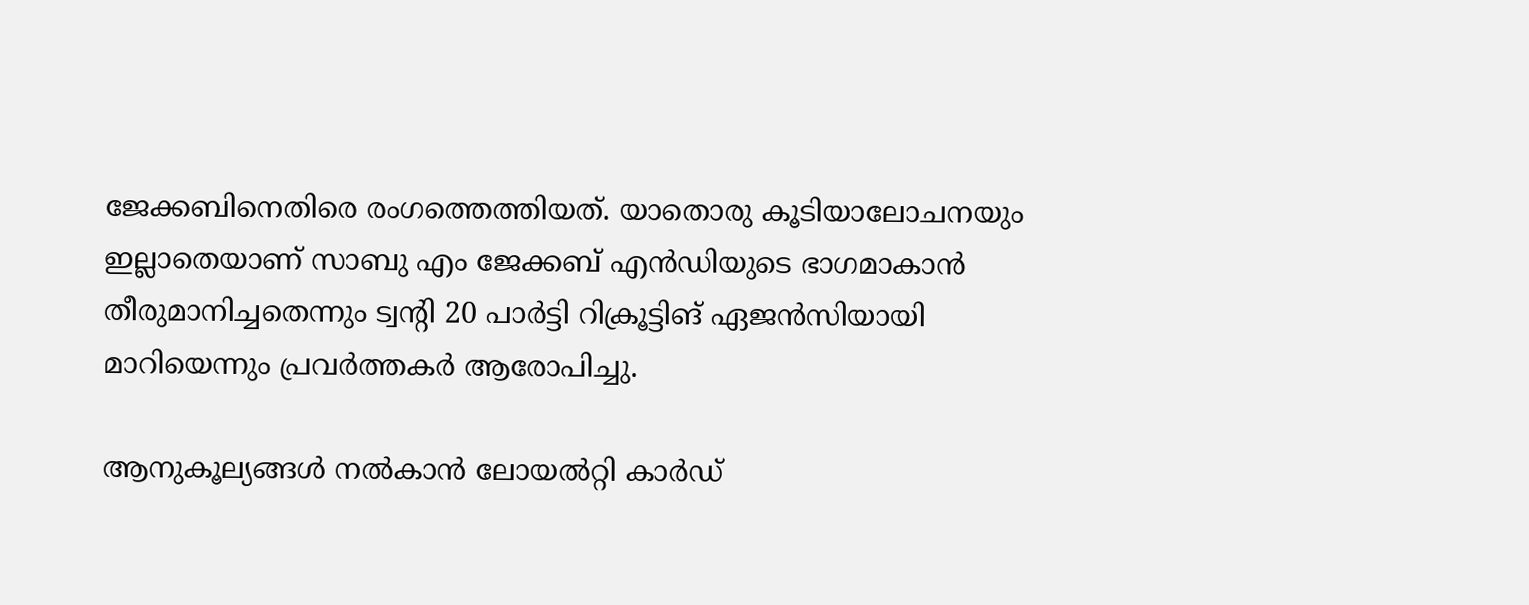ജേക്കബിനെതിരെ രംഗത്തെത്തിയത്. യാതൊരു കൂടിയാലോചനയും ഇല്ലാതെയാണ് സാബു എം ജേക്കബ് എൻഡിയുടെ ഭാഗമാകാൻ തീരുമാനിച്ചതെന്നും ട്വന്‍റി 20 പാര്‍ട്ടി റിക്രൂട്ടിങ് ഏജന്‍സിയായി മാറിയെന്നും പ്രവര്‍ത്തകര്‍ ആരോപിച്ചു.

ആനുകൂല്യങ്ങൾ നൽകാൻ ലോയൽറ്റി കാർഡ്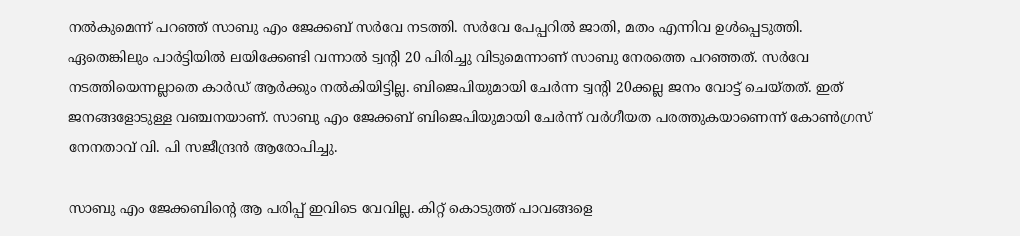നൽകുമെന്ന് പറഞ്ഞ് സാബു എം ജേക്കബ് സര്‍വേ നടത്തി. സർവേ പേപ്പറിൽ ജാതി, മതം എന്നിവ ഉൾപ്പെടുത്തി. ഏതെങ്കിലും പാർട്ടിയിൽ ലയിക്കേണ്ടി വന്നാൽ ട്വന്‍റി 20 പിരിച്ചു വിടുമെന്നാണ് സാബു നേരത്തെ പറഞ്ഞത്. സർവേ നടത്തിയെന്നല്ലാതെ കാർഡ് ആർക്കും നൽകിയിട്ടില്ല. ബിജെപിയുമായി ചേര്‍ന്ന ട്വന്‍റി 20ക്കല്ല ജനം വോട്ട് ചെയ്തത്. ഇത് ജനങ്ങളോടുള്ള വഞ്ചനയാണ്. സാബു എം ജേക്കബ് ബിജെപിയുമായി ചേർന്ന് വർഗീയത പരത്തുകയാണെന്ന് കോണ്‍ഗ്രസ് നേനതാവ് വി. പി സജീന്ദ്രൻ ആരോപിച്ചു.

സാബു എം ജേക്കബിന്‍റെ ആ പരിപ്പ് ഇവിടെ വേവില്ല. കിറ്റ് കൊടുത്ത് പാവങ്ങളെ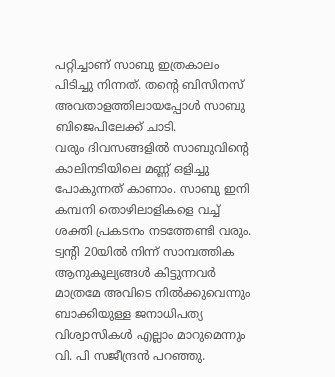പറ്റിച്ചാണ് സാബു ഇത്രകാലം പിടിച്ചു നിന്നത്. തന്‍റെ ബിസിനസ് അവതാളത്തിലായപ്പോൾ സാബു ബിജെപിലേക്ക് ചാടി.
വരും ദിവസങ്ങളിൽ സാബുവിന്‍റെ കാലിനടിയിലെ മണ്ണ് ഒളിച്ചു പോകുന്നത് കാണാം. സാബു ഇനി കമ്പനി തൊഴിലാളികളെ വച്ച് ശക്തി പ്രകടനം നടത്തേണ്ടി വരും. ട്വന്‍റി 20യിൽ നിന്ന് സാമ്പത്തിക ആനുകൂല്യങ്ങൾ കിട്ടുന്നവർ മാത്രമേ അവിടെ നിൽക്കുവെന്നും ബാക്കിയുള്ള ജനാധിപത്യ വിശ്വാസികള്‍ എല്ലാം മാറുമെന്നും വി. പി സജീന്ദ്രൻ പറഞ്ഞു.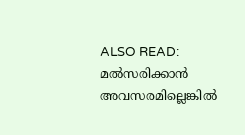ALSO READ: മല്‍സരിക്കാന്‍ അവസരമില്ലെങ്കില്‍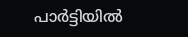പാര്‍ട്ടിയില്‍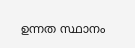ഉന്നത സ്ഥാനം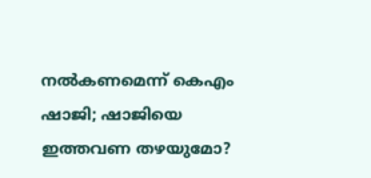നല്‍കണമെന്ന് കെഎം ഷാജി; ഷാജിയെ ഇത്തവണ തഴയുമോ?